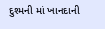દુશ્મની માં ખાનદાની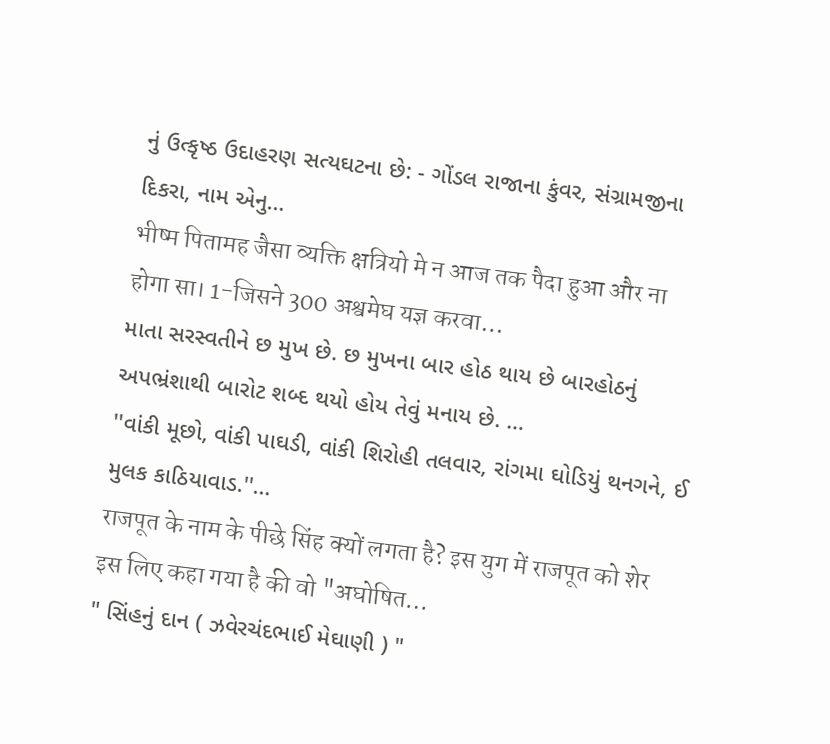નું ઉત્કૃષ્ઠ ઉદાહરણ સત્યઘટના છે: - ગોંડલ રાજાના કુંવર, સંગ્રામજીના દિકરા, નામ એનુ…
भीष्म पितामह जैसा व्यक्ति क्षत्रियो मे न आज तक पैदा हुआ और ना होगा सा। 1-जिसने 300 अश्वमेघ यज्ञ करवा…
માતા સરસ્વતીને છ મુખ છે. છ મુખના બાર હોઠ થાય છે બારહોઠનું અપભ્રંશાથી બારોટ શબ્દ થયો હોય તેવું મનાય છે. …
''વાંકી મૂછો, વાંકી પાઘડી, વાંકી શિરોહી તલવાર, રાંગમા ઘોડિયું થનગને, ઈ મુલક કાઠિયાવાડ.''…
राजपूत के नाम के पीछे सिंह क्यों लगता है? इस युग में राजपूत को शेर इस लिए कहा गया है की वो "अघोषित…
" સિંહનું દાન ( ઝવેરચંદભાઈ મેઘાણી ) "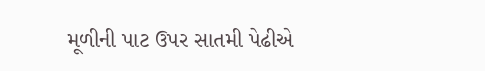મૂળીની પાટ ઉપર સાતમી પેઢીએ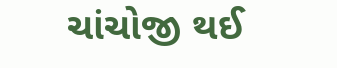ચાંચોજી થઈ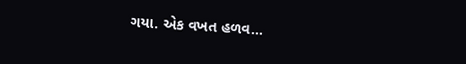ગયા. એક વખત હળવ…